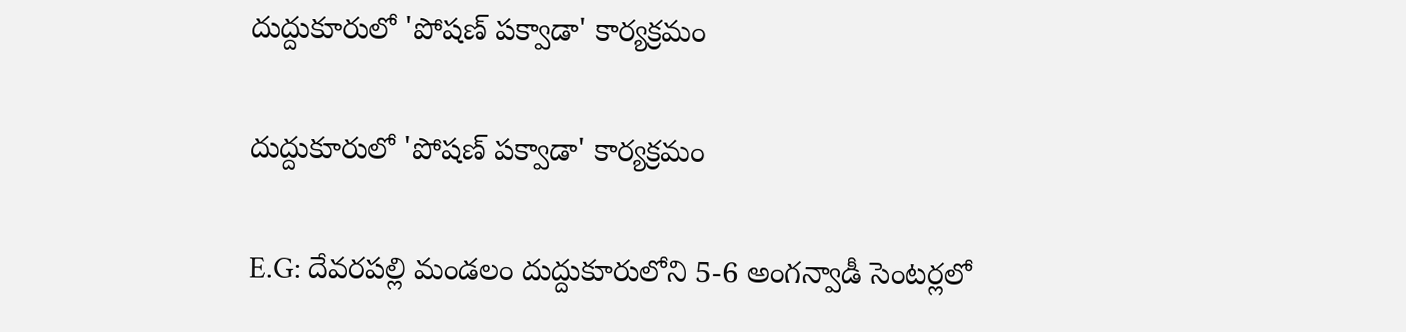దుద్దుకూరులో 'పోషణ్ పక్వాడా' కార్యక్రమం

దుద్దుకూరులో 'పోషణ్ పక్వాడా' కార్యక్రమం

E.G: దేవరపల్లి మండలం దుద్దుకూరులోని 5-6 అంగన్వాడీ సెంటర్లలో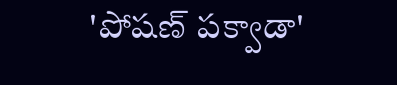'పోషణ్ పక్వాడా'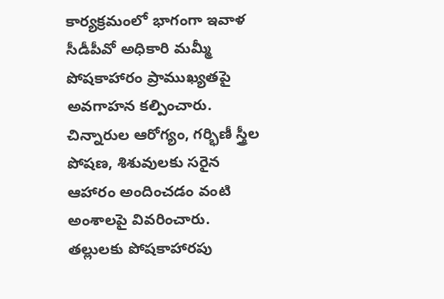కార్యక్రమంలో భాగంగా ఇవాళ సీడీపీవో అధికారి మమ్మీ పోషకాహారం ప్రాముఖ్యతపై అవగాహన కల్పించారు. చిన్నారుల ఆరోగ్యం, గర్భిణీ స్త్రీల పోషణ, శిశువులకు సరైన ఆహారం అందించడం వంటి అంశాలపై వివరించారు. తల్లులకు పోషకాహారపు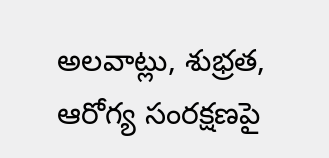అలవాట్లు, శుభ్రత, ఆరోగ్య సంరక్షణపై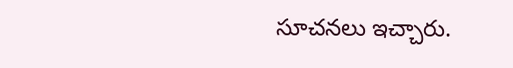సూచనలు ఇచ్చారు.